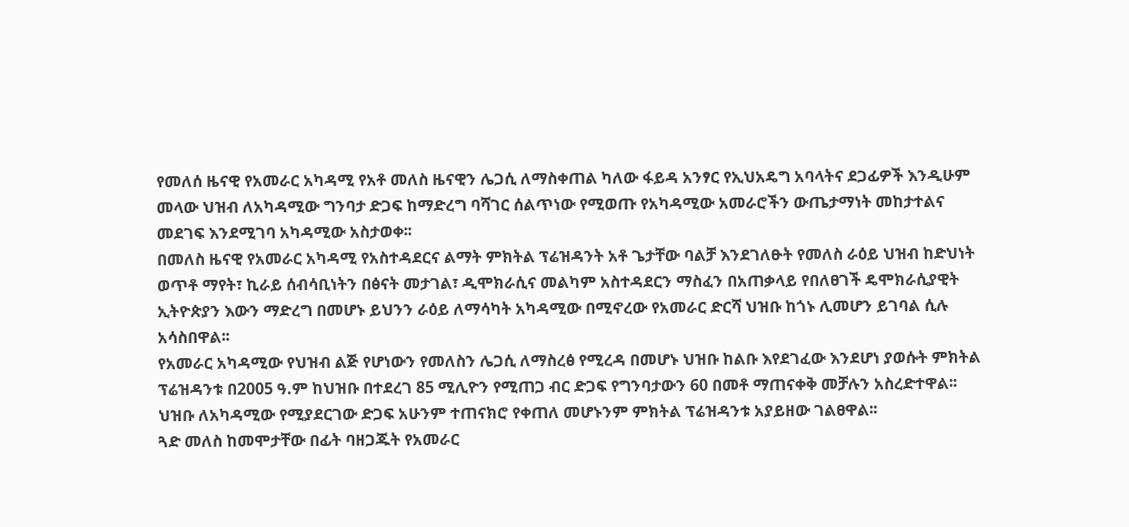የመለሰ ዜናዊ የአመራር አካዳሚ የአቶ መለስ ዜናዊን ሌጋሲ ለማስቀጠል ካለው ፋይዳ አንፃር የኢህአዴግ አባላትና ደጋፊዎች እንዲሁም መላው ህዝብ ለአካዳሚው ግንባታ ድጋፍ ከማድረግ ባሻገር ሰልጥነው የሚወጡ የአካዳሚው አመራሮችን ውጤታማነት መከታተልና መደገፍ እንደሚገባ አካዳሚው አስታወቀ፡፡
በመለስ ዜናዊ የአመራር አካዳሚ የአስተዳደርና ልማት ምክትል ፕሬዝዳንት አቶ ጌታቸው ባልቻ እንደገለፁት የመለስ ራዕይ ህዝብ ከድህነት ወጥቶ ማየት፣ ኪራይ ሰብሳቢነትን በፅናት መታገል፣ ዲሞክራሲና መልካም አስተዳደርን ማስፈን በአጠቃላይ የበለፀገች ዴሞክራሲያዊት ኢትዮጵያን እውን ማድረግ በመሆኑ ይህንን ራዕይ ለማሳካት አካዳሚው በሚኖረው የአመራር ድርሻ ህዝቡ ከጎኑ ሊመሆን ይገባል ሲሉ አሳስበዋል፡፡
የአመራር አካዳሚው የህዝብ ልጅ የሆነውን የመለስን ሌጋሲ ለማስረፅ የሚረዳ በመሆኑ ህዝቡ ከልቡ እየደገፈው እንደሆነ ያወሱት ምክትል ፕሬዝዳንቱ በ2005 ዓ.ም ከህዝቡ በተደረገ 85 ሚሊዮን የሚጠጋ ብር ድጋፍ የግንባታውን 60 በመቶ ማጠናቀቅ መቻሉን አስረድተዋል፡፡
ህዝቡ ለአካዳሚው የሚያደርገው ድጋፍ አሁንም ተጠናክሮ የቀጠለ መሆኑንም ምክትል ፕሬዝዳንቱ አያይዘው ገልፀዋል፡፡
ጓድ መለስ ከመሞታቸው በፊት ባዘጋጁት የአመራር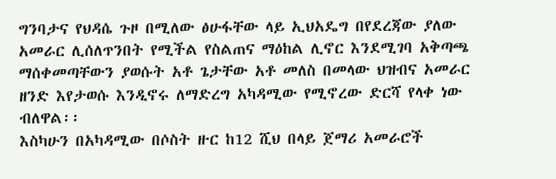ግንባታና የህዳሴ ጉዞ በሚለው ፅሁፋቸው ላይ ኢህአዴግ በየደረጃው ያለው አመራር ሊሰለጥንበት የሚችል የስልጠና ማዕከል ሊኖር እንደሚገባ አቅጣጫ ማሰቀመጣቸውን ያወሱት አቶ ጌታቸው አቶ መለስ በመላው ህዝብና አመራር ዘንድ እየታወሱ እንዲኖሩ ለማድረግ አካዳሚው የሚኖረው ድርሻ የላቀ ነው ብለዋል፡፡
እስካሁን በአካዳሚው በሶስት ዙር ከ12 ሺህ በላይ ጀማሪ አመራሮች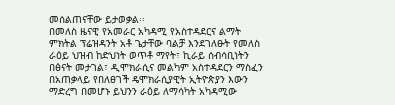መሰልጠናቸው ይታወቃል፡፡
በመለስ ዜናዊ የአመራር አካዳሚ የአስተዳደርና ልማት ምክትል ፕሬዝዳንት አቶ ጌታቸው ባልቻ እንደገለፁት የመለስ ራዕይ ህዝብ ከድህነት ወጥቶ ማየት፣ ኪራይ ሰብሳቢነትን በፅናት መታገል፣ ዲሞክራሲና መልካም አስተዳደርን ማስፈን በአጠቃላይ የበለፀገች ዴሞክራሲያዊት ኢትዮጵያን እውን ማድረግ በመሆኑ ይህንን ራዕይ ለማሳካት አካዳሚው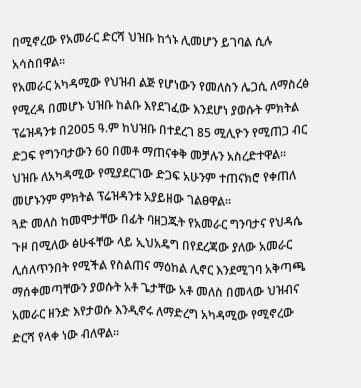በሚኖረው የአመራር ድርሻ ህዝቡ ከጎኑ ሊመሆን ይገባል ሲሉ አሳስበዋል፡፡
የአመራር አካዳሚው የህዝብ ልጅ የሆነውን የመለስን ሌጋሲ ለማስረፅ የሚረዳ በመሆኑ ህዝቡ ከልቡ እየደገፈው እንደሆነ ያወሱት ምክትል ፕሬዝዳንቱ በ2005 ዓ.ም ከህዝቡ በተደረገ 85 ሚሊዮን የሚጠጋ ብር ድጋፍ የግንባታውን 60 በመቶ ማጠናቀቅ መቻሉን አስረድተዋል፡፡
ህዝቡ ለአካዳሚው የሚያደርገው ድጋፍ አሁንም ተጠናክሮ የቀጠለ መሆኑንም ምክትል ፕሬዝዳንቱ አያይዘው ገልፀዋል፡፡
ጓድ መለስ ከመሞታቸው በፊት ባዘጋጁት የአመራር ግንባታና የህዳሴ ጉዞ በሚለው ፅሁፋቸው ላይ ኢህአዴግ በየደረጃው ያለው አመራር ሊሰለጥንበት የሚችል የስልጠና ማዕከል ሊኖር እንደሚገባ አቅጣጫ ማሰቀመጣቸውን ያወሱት አቶ ጌታቸው አቶ መለስ በመላው ህዝብና አመራር ዘንድ እየታወሱ እንዲኖሩ ለማድረግ አካዳሚው የሚኖረው ድርሻ የላቀ ነው ብለዋል፡፡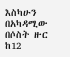እስካሁን በአካዳሚው በሶስት ዙር ከ12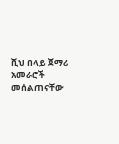ሺህ በላይ ጀማሪ አመራሮች መሰልጠናቸው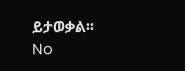ይታወቃል፡፡
No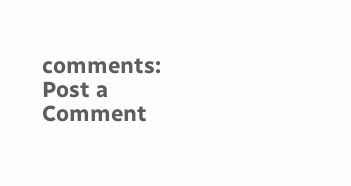comments:
Post a Comment